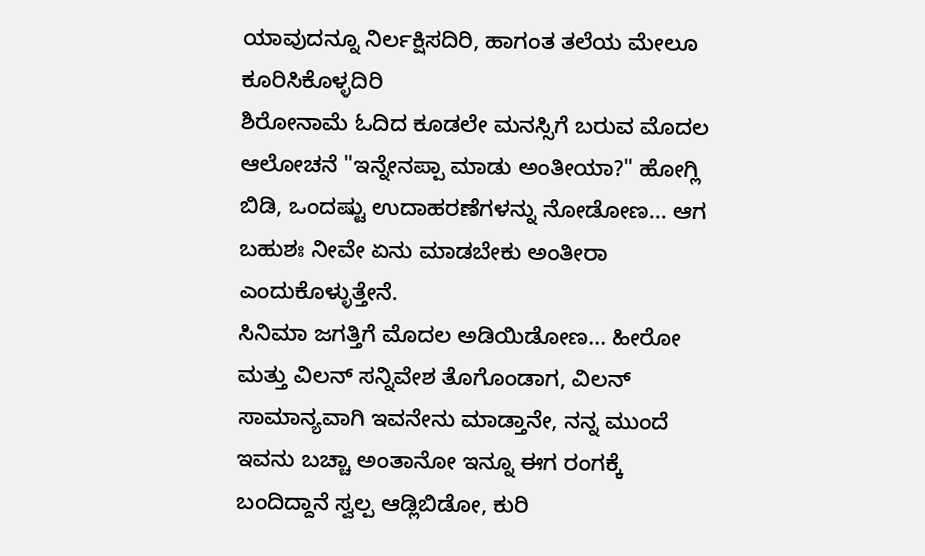ಯಾವುದನ್ನೂ ನಿರ್ಲಕ್ಷಿಸದಿರಿ, ಹಾಗಂತ ತಲೆಯ ಮೇಲೂ ಕೂರಿಸಿಕೊಳ್ಳದಿರಿ
ಶಿರೋನಾಮೆ ಓದಿದ ಕೂಡಲೇ ಮನಸ್ಸಿಗೆ ಬರುವ ಮೊದಲ ಆಲೋಚನೆ "ಇನ್ನೇನಪ್ಪಾ ಮಾಡು ಅಂತೀಯಾ?" ಹೋಗ್ಲಿ ಬಿಡಿ, ಒಂದಷ್ಟು ಉದಾಹರಣೆಗಳನ್ನು ನೋಡೋಣ... ಆಗ ಬಹುಶಃ ನೀವೇ ಏನು ಮಾಡಬೇಕು ಅಂತೀರಾ ಎಂದುಕೊಳ್ಳುತ್ತೇನೆ.
ಸಿನಿಮಾ ಜಗತ್ತಿಗೆ ಮೊದಲ ಅಡಿಯಿಡೋಣ... ಹೀರೋ ಮತ್ತು ವಿಲನ್ ಸನ್ನಿವೇಶ ತೊಗೊಂಡಾಗ, ವಿಲನ್ ಸಾಮಾನ್ಯವಾಗಿ ಇವನೇನು ಮಾಡ್ತಾನೇ, ನನ್ನ ಮುಂದೆ ಇವನು ಬಚ್ಚಾ ಅಂತಾನೋ ಇನ್ನೂ ಈಗ ರಂಗಕ್ಕೆ ಬಂದಿದ್ದಾನೆ ಸ್ವಲ್ಪ ಆಡ್ಲಿಬಿಡೋ, ಕುರಿ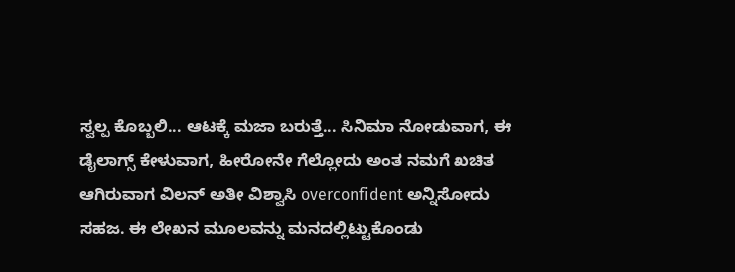ಸ್ವಲ್ಪ ಕೊಬ್ಬಲಿ... ಆಟಕ್ಕೆ ಮಜಾ ಬರುತ್ತೆ... ಸಿನಿಮಾ ನೋಡುವಾಗ, ಈ ಡೈಲಾಗ್ಸ್ ಕೇಳುವಾಗ, ಹೀರೋನೇ ಗೆಲ್ಲೋದು ಅಂತ ನಮಗೆ ಖಚಿತ ಆಗಿರುವಾಗ ವಿಲನ್ ಅತೀ ವಿಶ್ವಾಸಿ overconfident ಅನ್ನಿಸೋದು ಸಹಜ. ಈ ಲೇಖನ ಮೂಲವನ್ನು ಮನದಲ್ಲಿಟ್ಟುಕೊಂಡು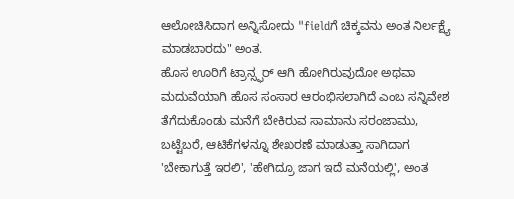ಆಲೋಚಿಸಿದಾಗ ಅನ್ನಿಸೋದು "fieldಗೆ ಚಿಕ್ಕವನು ಅಂತ ನಿರ್ಲಕ್ಷ್ಯೆ ಮಾಡಬಾರದು" ಅಂತ.
ಹೊಸ ಊರಿಗೆ ಟ್ರಾನ್ಸ್ಫರ್ ಆಗಿ ಹೋಗಿರುವುದೋ ಅಥವಾ ಮದುವೆಯಾಗಿ ಹೊಸ ಸಂಸಾರ ಆರಂಭಿಸಲಾಗಿದೆ ಎಂಬ ಸನ್ನಿವೇಶ ತೆಗೆದುಕೊಂಡು ಮನೆಗೆ ಬೇಕಿರುವ ಸಾಮಾನು ಸರಂಜಾಮು, ಬಟ್ಟೆಬರೆ, ಆಟಿಕೆಗಳನ್ನೂ ಶೇಖರಣೆ ಮಾಡುತ್ತಾ ಸಾಗಿದಾಗ 'ಬೇಕಾಗುತ್ತೆ ಇರಲಿ', 'ಹೇಗಿದ್ರೂ ಜಾಗ ಇದೆ ಮನೆಯಲ್ಲಿ', ಅಂತ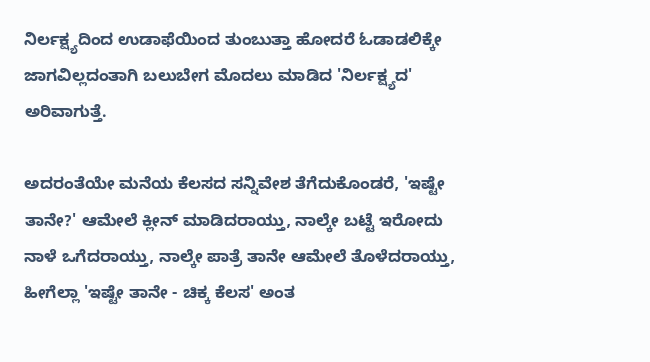ನಿರ್ಲಕ್ಷ್ಯದಿಂದ ಉಡಾಫೆಯಿಂದ ತುಂಬುತ್ತಾ ಹೋದರೆ ಓಡಾಡಲಿಕ್ಕೇ ಜಾಗವಿಲ್ಲದಂತಾಗಿ ಬಲುಬೇಗ ಮೊದಲು ಮಾಡಿದ 'ನಿರ್ಲಕ್ಷ್ಯದ' ಅರಿವಾಗುತ್ತೆ.

ಅದರಂತೆಯೇ ಮನೆಯ ಕೆಲಸದ ಸನ್ನಿವೇಶ ತೆಗೆದುಕೊಂಡರೆ, 'ಇಷ್ಟೇ ತಾನೇ?' ಆಮೇಲೆ ಕ್ಲೀನ್ ಮಾಡಿದರಾಯ್ತು, ನಾಲ್ಕೇ ಬಟ್ಟೆ ಇರೋದು ನಾಳೆ ಒಗೆದರಾಯ್ತು, ನಾಲ್ಕೇ ಪಾತ್ರೆ ತಾನೇ ಆಮೇಲೆ ತೊಳೆದರಾಯ್ತು, ಹೀಗೆಲ್ಲಾ 'ಇಷ್ಟೇ ತಾನೇ - ಚಿಕ್ಕ ಕೆಲಸ' ಅಂತ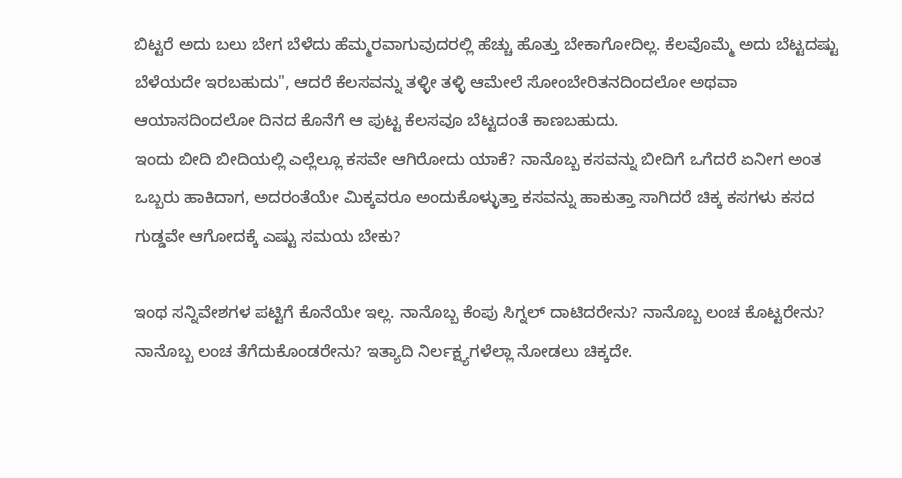ಬಿಟ್ಟರೆ ಅದು ಬಲು ಬೇಗ ಬೆಳೆದು ಹೆಮ್ಮರವಾಗುವುದರಲ್ಲಿ ಹೆಚ್ಚು ಹೊತ್ತು ಬೇಕಾಗೋದಿಲ್ಲ. ಕೆಲವೊಮ್ಮೆ ಅದು ಬೆಟ್ಟದಷ್ಟು ಬೆಳೆಯದೇ ಇರಬಹುದು", ಆದರೆ ಕೆಲಸವನ್ನು ತಳ್ಳೀ ತಳ್ಳಿ ಆಮೇಲೆ ಸೋಂಬೇರಿತನದಿಂದಲೋ ಅಥವಾ ಆಯಾಸದಿಂದಲೋ ದಿನದ ಕೊನೆಗೆ ಆ ಪುಟ್ಟ ಕೆಲಸವೂ ಬೆಟ್ಟದಂತೆ ಕಾಣಬಹುದು.
ಇಂದು ಬೀದಿ ಬೀದಿಯಲ್ಲಿ ಎಲ್ಲೆಲ್ಲೂ ಕಸವೇ ಆಗಿರೋದು ಯಾಕೆ? ನಾನೊಬ್ಬ ಕಸವನ್ನು ಬೀದಿಗೆ ಒಗೆದರೆ ಏನೀಗ ಅಂತ ಒಬ್ಬರು ಹಾಕಿದಾಗ, ಅದರಂತೆಯೇ ಮಿಕ್ಕವರೂ ಅಂದುಕೊಳ್ಳುತ್ತಾ ಕಸವನ್ನು ಹಾಕುತ್ತಾ ಸಾಗಿದರೆ ಚಿಕ್ಕ ಕಸಗಳು ಕಸದ ಗುಡ್ಡವೇ ಆಗೋದಕ್ಕೆ ಎಷ್ಟು ಸಮಯ ಬೇಕು?

ಇಂಥ ಸನ್ನಿವೇಶಗಳ ಪಟ್ಟಿಗೆ ಕೊನೆಯೇ ಇಲ್ಲ. ನಾನೊಬ್ಬ ಕೆಂಪು ಸಿಗ್ನಲ್ ದಾಟಿದರೇನು? ನಾನೊಬ್ಬ ಲಂಚ ಕೊಟ್ಟರೇನು? ನಾನೊಬ್ಬ ಲಂಚ ತೆಗೆದುಕೊಂಡರೇನು? ಇತ್ಯಾದಿ ನಿರ್ಲಕ್ಷ್ಯಗಳೆಲ್ಲಾ ನೋಡಲು ಚಿಕ್ಕದೇ.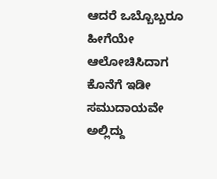ಆದರೆ ಒಬ್ಬೊಬ್ಬರೂ ಹೀಗೆಯೇ ಆಲೋಚಿಸಿದಾಗ ಕೊನೆಗೆ ಇಡೀ ಸಮುದಾಯವೇ ಅಲ್ಲಿದ್ದು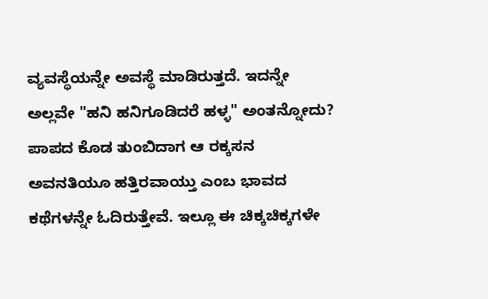ವ್ಯವಸ್ಥೆಯನ್ನೇ ಅವಸ್ಥೆ ಮಾಡಿರುತ್ತದೆ. ಇದನ್ನೇ ಅಲ್ಲವೇ "ಹನಿ ಹನಿಗೂಡಿದರೆ ಹಳ್ಳ" ಅಂತನ್ನೋದು?
ಪಾಪದ ಕೊಡ ತುಂಬಿದಾಗ ಆ ರಕ್ಕಸನ ಅವನತಿಯೂ ಹತ್ತಿರವಾಯ್ತು ಎಂಬ ಭಾವದ ಕಥೆಗಳನ್ನೇ ಓದಿರುತ್ತೇವೆ. ಇಲ್ಲೂ ಈ ಚಿಕ್ಕಚಿಕ್ಕಗಳೇ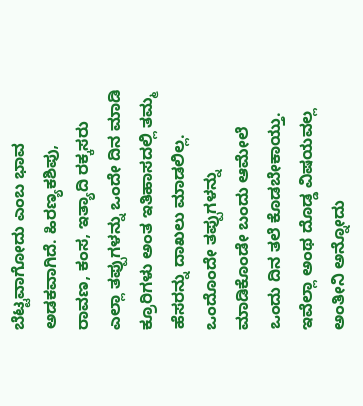ಬೆಟ್ಟವಾಗೋದು ಎಂಬ ಭಾವ ಅಡಕವಾಗಿದೆ. ಹಿರಣ್ಯಕಶಿಪು, ರಾವಣ, ಕಂಸ, ಇತ್ಯಾದಿ ರಕ್ಕಸರು ಎಲ್ಲಾ ತಪ್ಪುಗಳನ್ನು ಒಂದೇ ದಿನ ಮಾಡಿ ಕ್ರೂರಿಗಳು ಅಂತ ಇತಿಹಾಸದಲ್ಲಿ ತಮ್ಮ ಹೆಸರನ್ನು ದಾಖಲು ಮಾಡಲಿಲ್ಲ. ಒಂದೊಂದೇ ತಪ್ಪುಗಳನ್ನು ಮಾಡಿಕೊಂಡೇ ಬಂದು ಆಮೇಲೆ ಒಂದು ದಿನ ತಲೆ ಕೊಡಬೇಕಾಯ್ತು.
ಇವೆಲ್ಲಾ ಅಂಥ ದೊಡ್ಡ ವಿಷಯವಲ್ಲ ಅಂತೀನಿ ಅನ್ನೋದು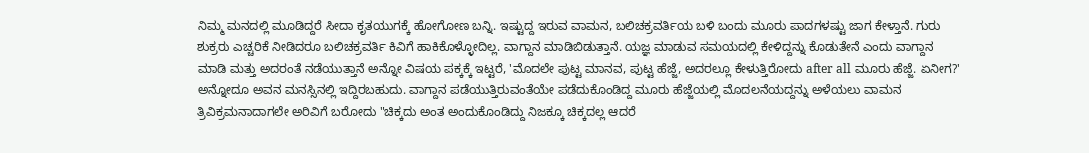ನಿಮ್ಮ ಮನದಲ್ಲಿ ಮೂಡಿದ್ದರೆ ಸೀದಾ ಕೃತಯುಗಕ್ಕೆ ಹೋಗೋಣ ಬನ್ನಿ. ಇಷ್ಟುದ್ದ ಇರುವ ವಾಮನ, ಬಲಿಚಕ್ರವರ್ತಿಯ ಬಳಿ ಬಂದು ಮೂರು ಪಾದಗಳಷ್ಟು ಜಾಗ ಕೇಳ್ತಾನೆ. ಗುರು ಶುಕ್ರರು ಎಚ್ಚರಿಕೆ ನೀಡಿದರೂ ಬಲಿಚಕ್ರವರ್ತಿ ಕಿವಿಗೆ ಹಾಕಿಕೊಳ್ಳೋದಿಲ್ಲ. ವಾಗ್ದಾನ ಮಾಡಿಬಿಡುತ್ತಾನೆ. ಯಜ್ಞ ಮಾಡುವ ಸಮಯದಲ್ಲಿ ಕೇಳಿದ್ದನ್ನು ಕೊಡುತೇನೆ ಎಂದು ವಾಗ್ದಾನ ಮಾಡಿ ಮತ್ತು ಅದರಂತೆ ನಡೆಯುತ್ತಾನೆ ಅನ್ನೋ ವಿಷಯ ಪಕ್ಕಕ್ಕೆ ಇಟ್ಟರೆ, 'ಮೊದಲೇ ಪುಟ್ಟ ಮಾನವ, ಪುಟ್ಟ ಹೆಜ್ಜೆ, ಅದರಲ್ಲೂ ಕೇಳುತ್ತಿರೋದು after all ಮೂರು ಹೆಜ್ಜೆ. ಏನೀಗ?' ಅನ್ನೋದೂ ಅವನ ಮನಸ್ಸಿನಲ್ಲಿ ಇದ್ದಿರಬಹುದು. ವಾಗ್ದಾನ ಪಡೆಯುತ್ತಿರುವಂತೆಯೇ ಪಡೆದುಕೊಂಡಿದ್ದ ಮೂರು ಹೆಜ್ಜೆಯಲ್ಲಿ ಮೊದಲನೆಯದ್ದನ್ನು ಅಳೆಯಲು ವಾಮನ ತ್ರಿವಿಕ್ರಮನಾದಾಗಲೇ ಅರಿವಿಗೆ ಬರೋದು "ಚಿಕ್ಕದು ಅಂತ ಅಂದುಕೊಂಡಿದ್ದು ನಿಜಕ್ಕೂ ಚಿಕ್ಕದಲ್ಲ ಆದರೆ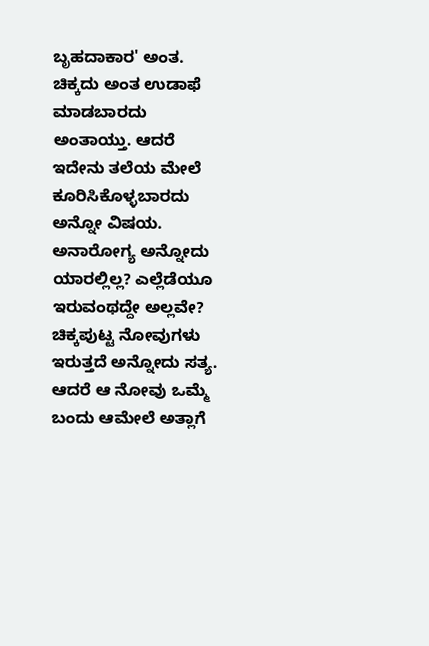ಬೃಹದಾಕಾರ' ಅಂತ.
ಚಿಕ್ಕದು ಅಂತ ಉಡಾಫೆ ಮಾಡಬಾರದು ಅಂತಾಯ್ತು. ಆದರೆ ಇದೇನು ತಲೆಯ ಮೇಲೆ ಕೂರಿಸಿಕೊಳ್ಳಬಾರದು ಅನ್ನೋ ವಿಷಯ.
ಅನಾರೋಗ್ಯ ಅನ್ನೋದು ಯಾರಲ್ಲಿಲ್ಲ? ಎಲ್ಲೆಡೆಯೂ ಇರುವಂಥದ್ದೇ ಅಲ್ಲವೇ? ಚಿಕ್ಕಪುಟ್ಟ ನೋವುಗಳು ಇರುತ್ತದೆ ಅನ್ನೋದು ಸತ್ಯ. ಆದರೆ ಆ ನೋವು ಒಮ್ಮೆ ಬಂದು ಆಮೇಲೆ ಅತ್ಲಾಗೆ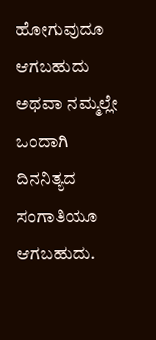ಹೋಗುವುದೂ ಆಗಬಹುದು ಅಥವಾ ನಮ್ಮಲ್ಲೇ ಒಂದಾಗಿ ದಿನನಿತ್ಯದ ಸಂಗಾತಿಯೂ ಆಗಬಹುದು.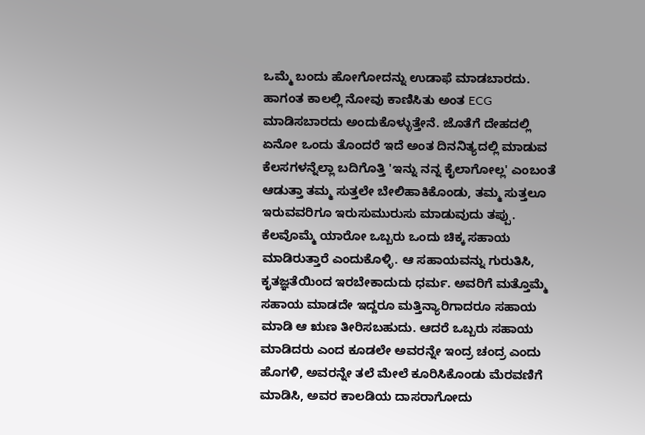ಒಮ್ಮೆ ಬಂದು ಹೋಗೋದನ್ನು ಉಡಾಫೆ ಮಾಡಬಾರದು. ಹಾಗಂತ ಕಾಲಲ್ಲಿ ನೋವು ಕಾಣಿಸಿತು ಅಂತ ECG ಮಾಡಿಸಬಾರದು ಅಂದುಕೊಳ್ಳುತ್ತೇನೆ. ಜೊತೆಗೆ ದೇಹದಲ್ಲಿ ಏನೋ ಒಂದು ತೊಂದರೆ ಇದೆ ಅಂತ ದಿನನಿತ್ಯದಲ್ಲಿ ಮಾಡುವ ಕೆಲಸಗಳನ್ನೆಲ್ಲಾ ಬದಿಗೊತ್ತಿ 'ಇನ್ನು ನನ್ನ ಕೈಲಾಗೋಲ್ಲ' ಎಂಬಂತೆ ಆಡುತ್ತಾ ತಮ್ಮ ಸುತ್ತಲೇ ಬೇಲಿಹಾಕಿಕೊಂಡು, ತಮ್ಮ ಸುತ್ತಲೂ ಇರುವವರಿಗೂ ಇರುಸುಮುರುಸು ಮಾಡುವುದು ತಪ್ಪು.
ಕೆಲವೊಮ್ಮೆ ಯಾರೋ ಒಬ್ಬರು ಒಂದು ಚಿಕ್ಕ ಸಹಾಯ ಮಾಡಿರುತ್ತಾರೆ ಎಂದುಕೊಳ್ಳಿ. ಆ ಸಹಾಯವನ್ನು ಗುರುತಿಸಿ, ಕೃತಜ್ಞತೆಯಿಂದ ಇರಬೇಕಾದುದು ಧರ್ಮ. ಅವರಿಗೆ ಮತ್ತೊಮ್ಮೆ ಸಹಾಯ ಮಾಡದೇ ಇದ್ದರೂ ಮತ್ತಿನ್ಯಾರಿಗಾದರೂ ಸಹಾಯ ಮಾಡಿ ಆ ಋಣ ತೀರಿಸಬಹುದು. ಆದರೆ ಒಬ್ಬರು ಸಹಾಯ ಮಾಡಿದರು ಎಂದ ಕೂಡಲೇ ಅವರನ್ನೇ ಇಂದ್ರ ಚಂದ್ರ ಎಂದು ಹೊಗಳಿ, ಅವರನ್ನೇ ತಲೆ ಮೇಲೆ ಕೂರಿಸಿಕೊಂಡು ಮೆರವಣಿಗೆ ಮಾಡಿಸಿ, ಅವರ ಕಾಲಡಿಯ ದಾಸರಾಗೋದು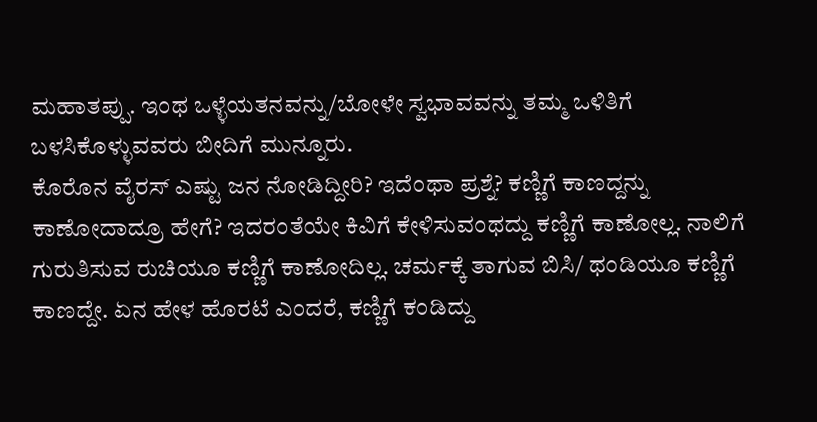ಮಹಾತಪ್ಪು. ಇಂಥ ಒಳ್ಳೆಯತನವನ್ನು/ಬೋಳೇ ಸ್ವಭಾವವನ್ನು ತಮ್ಮ ಒಳಿತಿಗೆ ಬಳಸಿಕೊಳ್ಳುವವರು ಬೀದಿಗೆ ಮುನ್ನೂರು.
ಕೊರೊನ ವೈರಸ್ ಎಷ್ಟು ಜನ ನೋಡಿದ್ದೀರಿ? ಇದೆಂಥಾ ಪ್ರಶ್ನೆ? ಕಣ್ಣಿಗೆ ಕಾಣದ್ದನ್ನು ಕಾಣೋದಾದ್ರೂ ಹೇಗೆ? ಇದರಂತೆಯೇ ಕಿವಿಗೆ ಕೇಳಿಸುವಂಥದ್ದು ಕಣ್ಣಿಗೆ ಕಾಣೋಲ್ಲ. ನಾಲಿಗೆ ಗುರುತಿಸುವ ರುಚಿಯೂ ಕಣ್ಣಿಗೆ ಕಾಣೋದಿಲ್ಲ. ಚರ್ಮಕ್ಕೆ ತಾಗುವ ಬಿಸಿ/ ಥಂಡಿಯೂ ಕಣ್ಣಿಗೆ ಕಾಣದ್ದೇ. ಏನ ಹೇಳ ಹೊರಟೆ ಎಂದರೆ, ಕಣ್ಣಿಗೆ ಕಂಡಿದ್ದು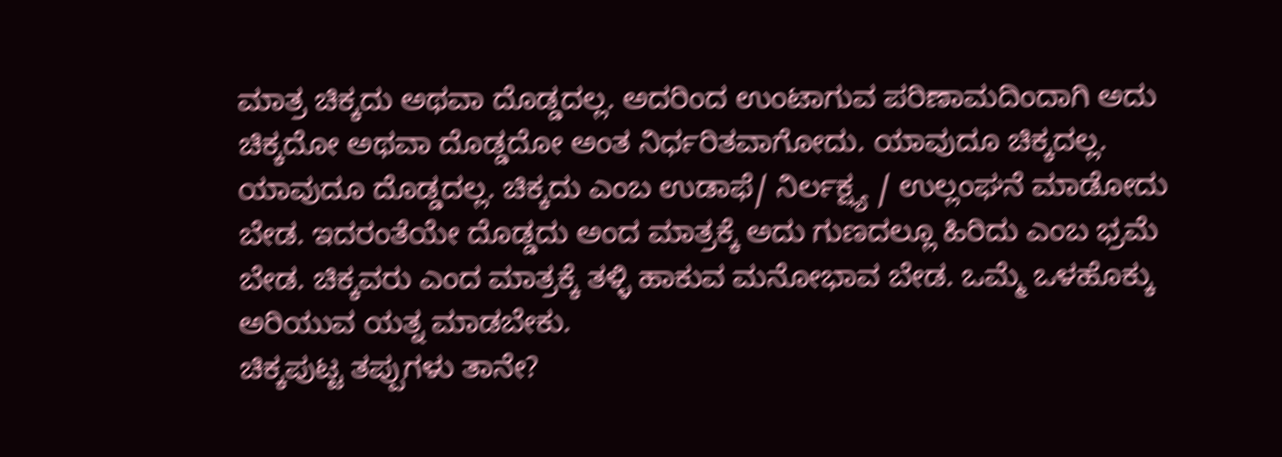ಮಾತ್ರ ಚಿಕ್ಕದು ಅಥವಾ ದೊಡ್ಡದಲ್ಲ. ಅದರಿಂದ ಉಂಟಾಗುವ ಪರಿಣಾಮದಿಂದಾಗಿ ಅದು ಚಿಕ್ಕದೋ ಅಥವಾ ದೊಡ್ಡದೋ ಅಂತ ನಿರ್ಧರಿತವಾಗೋದು. ಯಾವುದೂ ಚಿಕ್ಕದಲ್ಲ. ಯಾವುದೂ ದೊಡ್ಡದಲ್ಲ. ಚಿಕ್ಕದು ಎಂಬ ಉಡಾಫೆ/ ನಿರ್ಲಕ್ಷ್ಯ / ಉಲ್ಲಂಘನೆ ಮಾಡೋದು ಬೇಡ. ಇದರಂತೆಯೇ ದೊಡ್ಡದು ಅಂದ ಮಾತ್ರಕ್ಕೆ ಅದು ಗುಣದಲ್ಲೂ ಹಿರಿದು ಎಂಬ ಭ್ರಮೆ ಬೇಡ. ಚಿಕ್ಕವರು ಎಂದ ಮಾತ್ರಕ್ಕೆ ತಳ್ಳಿ ಹಾಕುವ ಮನೋಭಾವ ಬೇಡ. ಒಮ್ಮೆ ಒಳಹೊಕ್ಕು ಅರಿಯುವ ಯತ್ನ ಮಾಡಬೇಕು.
ಚಿಕ್ಕಪುಟ್ಟ ತಪ್ಪುಗಳು ತಾನೇ?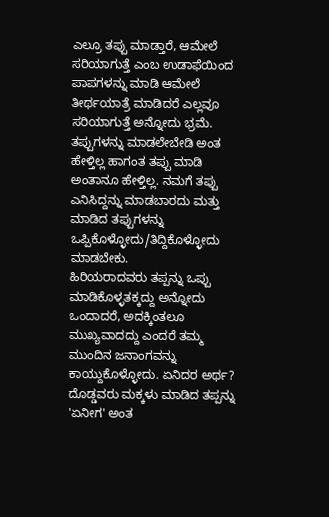ಎಲ್ರೂ ತಪ್ಪು ಮಾಡ್ತಾರೆ, ಆಮೇಲೆ ಸರಿಯಾಗುತ್ತೆ ಎಂಬ ಉಡಾಫೆಯಿಂದ ಪಾಪಗಳನ್ನು ಮಾಡಿ ಆಮೇಲೆ ತೀರ್ಥಯಾತ್ರೆ ಮಾಡಿದರೆ ಎಲ್ಲವೂ ಸರಿಯಾಗುತ್ತೆ ಅನ್ನೋದು ಭ್ರಮೆ. ತಪ್ಪುಗಳನ್ನು ಮಾಡಲೇಬೇಡಿ ಅಂತ ಹೇಳ್ತಿಲ್ಲ ಹಾಗಂತ ತಪ್ಪು ಮಾಡಿ ಅಂತಾನೂ ಹೇಳ್ತಿಲ್ಲ. ನಮಗೆ ತಪ್ಪು ಎನಿಸಿದ್ದನ್ನು ಮಾಡಬಾರದು ಮತ್ತು ಮಾಡಿದ ತಪ್ಪುಗಳನ್ನು ಒಪ್ಪಿಕೊಳ್ಳೋದು/ತಿದ್ದಿಕೊಳ್ಳೋದು ಮಾಡಬೇಕು.
ಹಿರಿಯರಾದವರು ತಪ್ಪನ್ನು ಒಪ್ಪು ಮಾಡಿಕೊಳ್ಳತಕ್ಕದ್ದು ಅನ್ನೋದು ಒಂದಾದರೆ, ಅದಕ್ಕಿಂತಲೂ ಮುಖ್ಯವಾದದ್ದು ಎಂದರೆ ತಮ್ಮ ಮುಂದಿನ ಜನಾಂಗವನ್ನು ಕಾಯ್ದುಕೊಳ್ಳೋದು. ಏನಿದರ ಅರ್ಥ? ದೊಡ್ಡವರು ಮಕ್ಕಳು ಮಾಡಿದ ತಪ್ಪನ್ನು 'ಏನೀಗ' ಅಂತ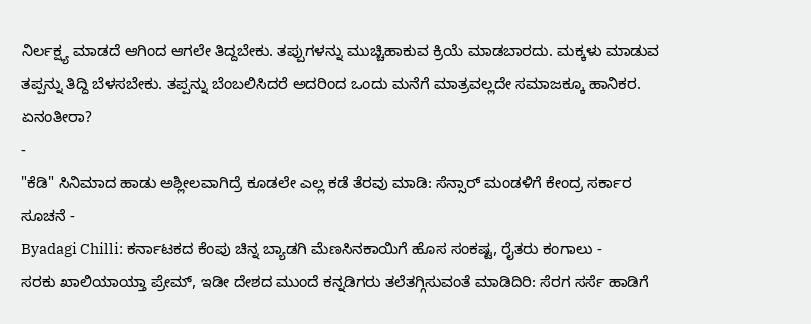ನಿರ್ಲಕ್ಷ್ಯ ಮಾಡದೆ ಆಗಿಂದ ಆಗಲೇ ತಿದ್ದಬೇಕು. ತಪ್ಪುಗಳನ್ನು ಮುಚ್ಚಿಹಾಕುವ ಕ್ರಿಯೆ ಮಾಡಬಾರದು. ಮಕ್ಕಳು ಮಾಡುವ ತಪ್ಪನ್ನು ತಿದ್ದಿ ಬೆಳಸಬೇಕು. ತಪ್ಪನ್ನು ಬೆಂಬಲಿಸಿದರೆ ಅದರಿಂದ ಒಂದು ಮನೆಗೆ ಮಾತ್ರವಲ್ಲದೇ ಸಮಾಜಕ್ಕೂ ಹಾನಿಕರ.
ಏನಂತೀರಾ?
-
"ಕೆಡಿ" ಸಿನಿಮಾದ ಹಾಡು ಅಶ್ಲೀಲವಾಗಿದ್ರೆ ಕೂಡಲೇ ಎಲ್ಲ ಕಡೆ ತೆರವು ಮಾಡಿ: ಸೆನ್ಸಾರ್ ಮಂಡಳಿಗೆ ಕೇಂದ್ರ ಸರ್ಕಾರ ಸೂಚನೆ -
Byadagi Chilli: ಕರ್ನಾಟಕದ ಕೆಂಪು ಚಿನ್ನ ಬ್ಯಾಡಗಿ ಮೆಣಸಿನಕಾಯಿಗೆ ಹೊಸ ಸಂಕಷ್ಟ, ರೈತರು ಕಂಗಾಲು -
ಸರಕು ಖಾಲಿಯಾಯ್ತಾ ಪ್ರೇಮ್, ಇಡೀ ದೇಶದ ಮುಂದೆ ಕನ್ನಡಿಗರು ತಲೆತಗ್ಗಿಸುವಂತೆ ಮಾಡಿದಿರಿ: ಸೆರಗ ಸರ್ಸೆ ಹಾಡಿಗೆ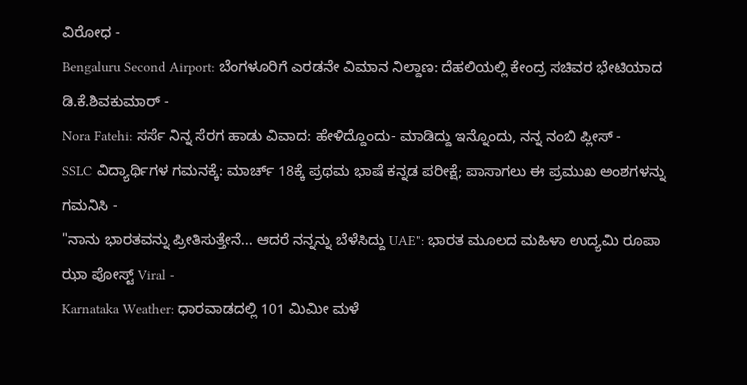ವಿರೋಧ -
Bengaluru Second Airport: ಬೆಂಗಳೂರಿಗೆ ಎರಡನೇ ವಿಮಾನ ನಿಲ್ದಾಣ: ದೆಹಲಿಯಲ್ಲಿ ಕೇಂದ್ರ ಸಚಿವರ ಭೇಟಿಯಾದ ಡಿ.ಕೆ.ಶಿವಕುಮಾರ್ -
Nora Fatehi: ಸರ್ಸೆ ನಿನ್ನ ಸೆರಗ ಹಾಡು ವಿವಾದ: ಹೇಳಿದ್ದೊಂದು- ಮಾಡಿದ್ದು ಇನ್ನೊಂದು, ನನ್ನ ನಂಬಿ ಪ್ಲೀಸ್ -
SSLC ವಿದ್ಯಾರ್ಥಿಗಳ ಗಮನಕ್ಕೆ: ಮಾರ್ಚ್ 18ಕ್ಕೆ ಪ್ರಥಮ ಭಾಷೆ ಕನ್ನಡ ಪರೀಕ್ಷೆ; ಪಾಸಾಗಲು ಈ ಪ್ರಮುಖ ಅಂಶಗಳನ್ನು ಗಮನಿಸಿ -
"ನಾನು ಭಾರತವನ್ನು ಪ್ರೀತಿಸುತ್ತೇನೆ... ಆದರೆ ನನ್ನನ್ನು ಬೆಳೆಸಿದ್ದು UAE": ಭಾರತ ಮೂಲದ ಮಹಿಳಾ ಉದ್ಯಮಿ ರೂಪಾ ಝಾ ಪೋಸ್ಟ್ Viral -
Karnataka Weather: ಧಾರವಾಡದಲ್ಲಿ 101 ಮಿಮೀ ಮಳೆ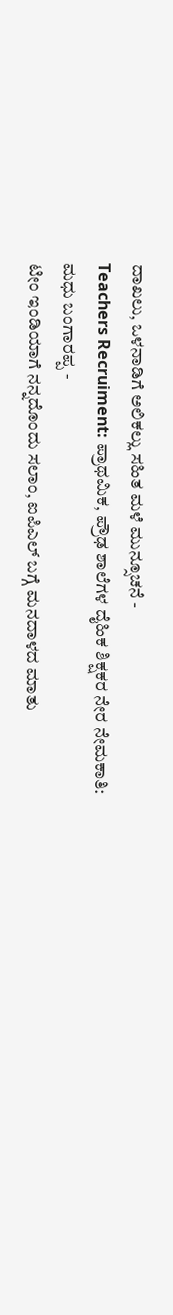ದಾಖಲು, ಒಳನಾಡಿಗೆ ಅಲಿಕಲ್ಲು ಸಹಿತ ಮಳೆ ಮುನ್ಸೂಚನೆ -
Teachers Recruiment: ಪ್ರಾಥಮಿಕ, ಪ್ರೌಢ ಶಾಲೆಗಳ ದೈಹಿಕ ಶಿಕ್ಷಕರ ನೇರ ನೇಮಕಾತಿ: ಮಧು ಬಂಗಾರಪ್ಪ -
ಟೀಂ ಇಂಡಿಯಾಗೆ ನನ್ನದೊಂದು ಸಲಾಂ, ಐಪಿಎಲ್ ಬಗ್ಗೆ ಮನದಾಳದ ಮಾತು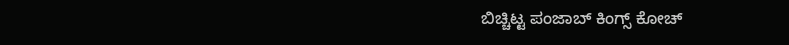ಬಿಚ್ಚಿಟ್ಟ ಪಂಜಾಬ್ ಕಿಂಗ್ಸ್ ಕೋಚ್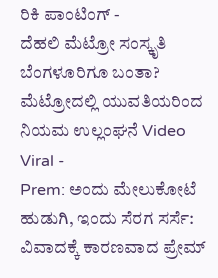ರಿಕಿ ಪಾಂಟಿಂಗ್ -
ದೆಹಲಿ ಮೆಟ್ರೋ ಸಂಸ್ಕೃತಿ ಬೆಂಗಳೂರಿಗೂ ಬಂತಾ? ಮೆಟ್ರೋದಲ್ಲಿ ಯುವತಿಯರಿಂದ ನಿಯಮ ಉಲ್ಲಂಘನೆ Video Viral -
Prem: ಅಂದು ಮೇಲುಕೋಟೆ ಹುಡುಗಿ, ಇಂದು ಸೆರಗ ಸರ್ಸೆ: ವಿವಾದಕ್ಕೆ ಕಾರಣವಾದ ಪ್ರೇಮ್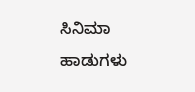ಸಿನಿಮಾ ಹಾಡುಗಳು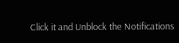Click it and Unblock the Notifications